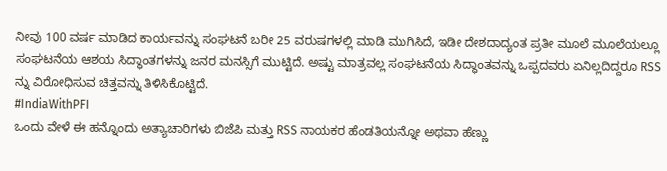ನೀವು 100 ವರ್ಷ ಮಾಡಿದ ಕಾರ್ಯವನ್ನು ಸಂಘಟನೆ ಬರೀ 25 ವರುಷಗಳಲ್ಲಿ ಮಾಡಿ ಮುಗಿಸಿದೆ, ಇಡೀ ದೇಶದಾದ್ಯಂತ ಪ್ರತೀ ಮೂಲೆ ಮೂಲೆಯಲ್ಲೂ ಸಂಘಟನೆಯ ಆಶಯ ಸಿದ್ಧಾಂತಗಳನ್ನು ಜನರ ಮನಸ್ಸಿಗೆ ಮುಟ್ಟಿದೆ. ಅಷ್ಟು ಮಾತ್ರವಲ್ಲ ಸಂಘಟನೆಯ ಸಿದ್ಧಾಂತವನ್ನು ಒಪ್ಪದವರು ಏನಿಲ್ಲದಿದ್ದರೂ RSS ನ್ನು ವಿರೋಧಿಸುವ ಚಿತ್ತವನ್ನು ತಿಳಿಸಿಕೊಟ್ಟಿದೆ.
#IndiaWithPFI
ಒಂದು ವೇಳೆ ಈ ಹನ್ನೊಂದು ಅತ್ಯಾಚಾರಿಗಳು ಬಿಜೆಪಿ ಮತ್ತು RSS ನಾಯಕರ ಹೆಂಡತಿಯನ್ನೋ ಅಥವಾ ಹೆಣ್ಣು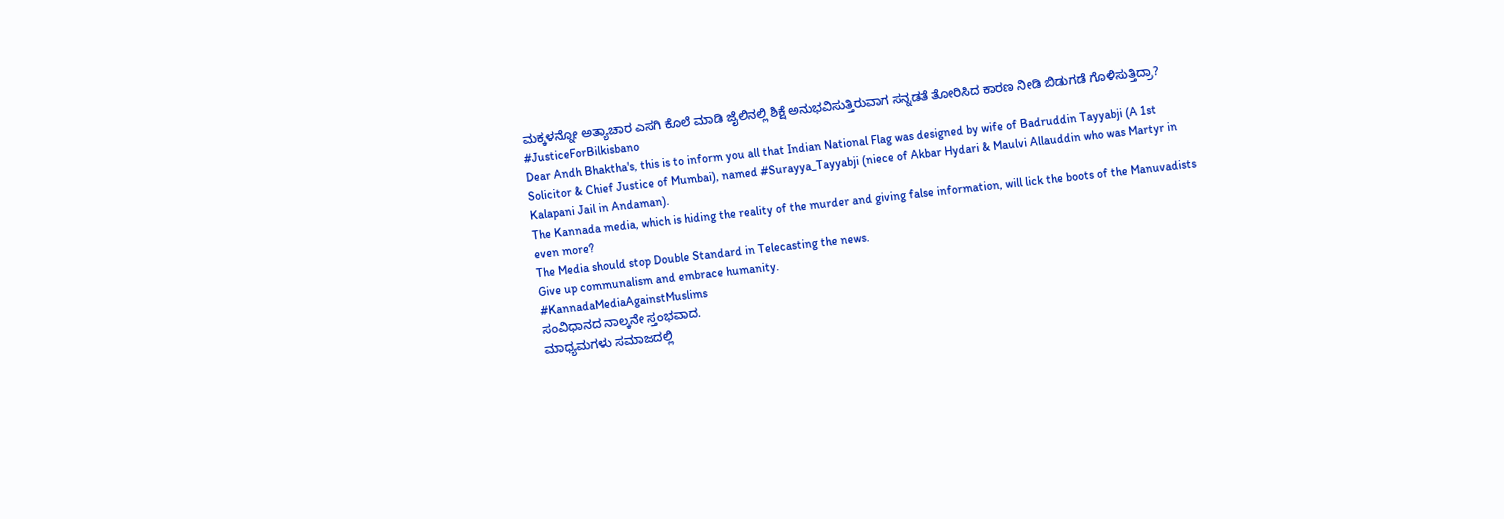ಮಕ್ಕಳನ್ನೋ ಅತ್ಯಾಚಾರ ಎಸಗಿ ಕೊಲೆ ಮಾಡಿ ಜೈಲಿನಲ್ಲಿ ಶಿಕ್ಷೆ ಅನುಭವಿಸುತ್ತಿರುವಾಗ ಸನ್ನಡತೆ ತೋರಿಸಿದ ಕಾರಣ ನೀಡಿ ಬಿಡುಗಡೆ ಗೊಳಿಸುತ್ತಿದ್ರಾ?
#JusticeForBilkisbano
Dear Andh Bhaktha's, this is to inform you all that Indian National Flag was designed by wife of Badruddin Tayyabji (A 1st Solicitor & Chief Justice of Mumbai), named #Surayya_Tayyabji (niece of Akbar Hydari & Maulvi Allauddin who was Martyr in Kalapani Jail in Andaman).
The Kannada media, which is hiding the reality of the murder and giving false information, will lick the boots of the Manuvadists even more?
The Media should stop Double Standard in Telecasting the news.
Give up communalism and embrace humanity.
#KannadaMediaAgainstMuslims
ಸಂವಿಧಾನದ ನಾಲ್ಕನೇ ಸ್ತಂಭವಾದ.
ಮಾಧ್ಯಮಗಳು ಸಮಾಜದಲ್ಲಿ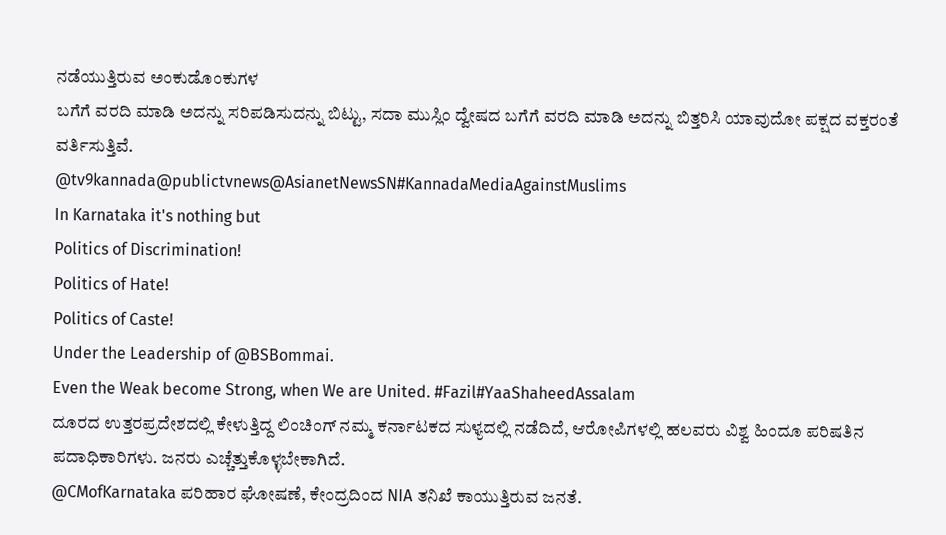ನಡೆಯುತ್ತಿರುವ ಅಂಕುಡೊಂಕುಗಳ
ಬಗೆಗೆ ವರದಿ ಮಾಡಿ ಅದನ್ನು ಸರಿಪಡಿಸುದನ್ನು ಬಿಟ್ಟು, ಸದಾ ಮುಸ್ಲಿಂ ದ್ವೇಷದ ಬಗೆಗೆ ವರದಿ ಮಾಡಿ ಅದನ್ನು ಬಿತ್ತರಿಸಿ ಯಾವುದೋ ಪಕ್ಷದ ವಕ್ತರಂತೆ ವರ್ತಿಸುತ್ತಿವೆ.
@tv9kannada@publictvnews@AsianetNewsSN#KannadaMediaAgainstMuslims
In Karnataka it's nothing but
Politics of Discrimination!
Politics of Hate!
Politics of Caste!
Under the Leadership of @BSBommai.
Even the Weak become Strong, when We are United. #Fazil#YaaShaheedAssalam
ದೂರದ ಉತ್ತರಪ್ರದೇಶದಲ್ಲಿ ಕೇಳುತ್ತಿದ್ದ ಲಿಂಚಿಂಗ್ ನಮ್ಮ ಕರ್ನಾಟಕದ ಸುಳ್ಯದಲ್ಲಿ ನಡೆದಿದೆ, ಆರೋಪಿಗಳಲ್ಲಿ ಹಲವರು ವಿಶ್ವ ಹಿಂದೂ ಪರಿಷತಿನ ಪದಾಧಿಕಾರಿಗಳು. ಜನರು ಎಚ್ಚೆತ್ತುಕೊಳ್ಳಬೇಕಾಗಿದೆ.
@CMofKarnataka ಪರಿಹಾರ ಘೋಷಣೆ, ಕೇಂದ್ರದಿಂದ NIA ತನಿಖೆ ಕಾಯುತ್ತಿರುವ ಜನತೆ.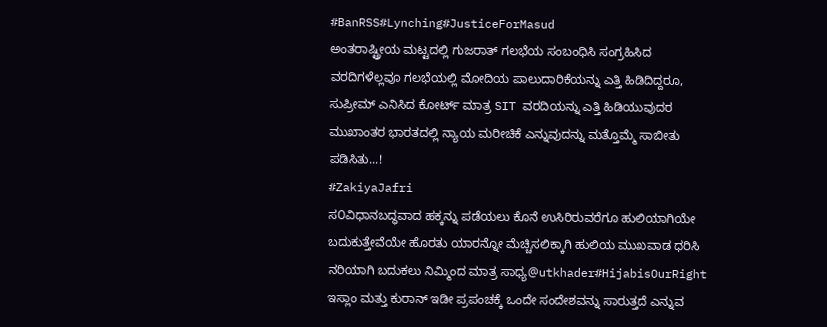#BanRSS#Lynching#JusticeForMasud
ಅಂತರಾಷ್ಟ್ರೀಯ ಮಟ್ಟದಲ್ಲಿ ಗುಜರಾತ್ ಗಲಭೆಯ ಸಂಬಂಧಿಸಿ ಸಂಗ್ರಹಿಸಿದ ವರದಿಗಳೆಲ್ಲವೂ ಗಲಭೆಯಲ್ಲಿ ಮೋದಿಯ ಪಾಲುದಾರಿಕೆಯನ್ನು ಎತ್ತಿ ಹಿಡಿದಿದ್ದರೂ, ಸುಪ್ರೀಮ್ ಎನಿಸಿದ ಕೋರ್ಟ್ ಮಾತ್ರ SIT ವರದಿಯನ್ನು ಎತ್ತಿ ಹಿಡಿಯುವುದರ ಮುಖಾಂತರ ಭಾರತದಲ್ಲಿ ನ್ಯಾಯ ಮರೀಚಿಕೆ ಎನ್ನುವುದನ್ನು ಮತ್ತೊಮ್ಮೆ ಸಾಬೀತು ಪಡಿಸಿತು...!
#ZakiyaJafri
ಸ೦ವಿಧಾನಬದ್ಧವಾದ ಹಕ್ಕನ್ನು ಪಡೆಯಲು ಕೊನೆ ಉಸಿರಿರುವರೆಗೂ ಹುಲಿಯಾಗಿಯೇ ಬದುಕುತ್ತೇವೆಯೇ ಹೊರತು ಯಾರನ್ನೋ ಮೆಚ್ಚಿಸಲಿಕ್ಕಾಗಿ ಹುಲಿಯ ಮುಖವಾಡ ಧರಿಸಿ ನರಿಯಾಗಿ ಬದುಕಲು ನಿಮ್ಮಿಂದ ಮಾತ್ರ ಸಾಧ್ಯ@utkhader#HijabisOurRight
ಇಸ್ಲಾಂ ಮತ್ತು ಕುರಾನ್ ಇಡೀ ಪ್ರಪಂಚಕ್ಕೆ ಒಂದೇ ಸಂದೇಶವನ್ನು ಸಾರುತ್ತದೆ ಎನ್ನುವ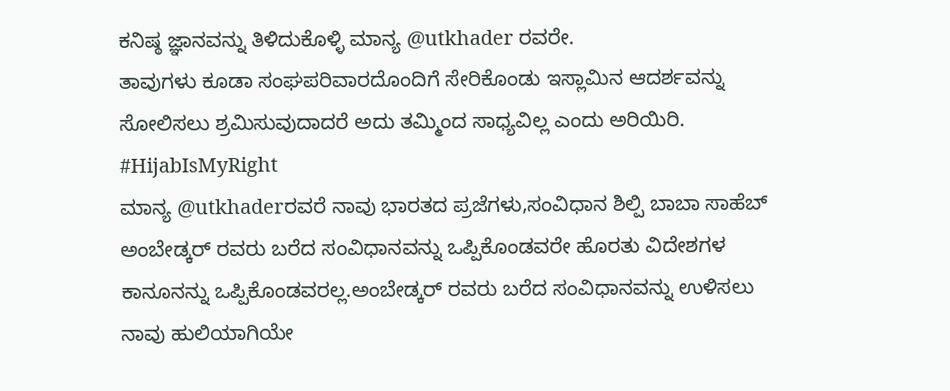ಕನಿಷ್ಠ ಜ್ಞಾನವನ್ನು ತಿಳಿದುಕೊಳ್ಳಿ ಮಾನ್ಯ @utkhader ರವರೇ.
ತಾವುಗಳು ಕೂಡಾ ಸಂಘಪರಿವಾರದೊಂದಿಗೆ ಸೇರಿಕೊಂಡು ಇಸ್ಲಾಮಿನ ಆದರ್ಶವನ್ನು ಸೋಲಿಸಲು ಶ್ರಮಿಸುವುದಾದರೆ ಅದು ತಮ್ಮಿಂದ ಸಾಧ್ಯವಿಲ್ಲ ಎಂದು ಅರಿಯಿರಿ.
#HijabIsMyRight
ಮಾನ್ಯ @utkhaderರವರೆ ನಾವು ಭಾರತದ ಪ್ರಜೆಗಳು,ಸಂವಿಧಾನ ಶಿಲ್ಪಿ ಬಾಬಾ ಸಾಹೆಬ್ ಅಂಬೇಡ್ಕರ್ ರವರು ಬರೆದ ಸಂವಿಧಾನವನ್ನು ಒಪ್ಪಿಕೊಂಡವರೇ ಹೊರತು ವಿದೇಶಗಳ ಕಾನೂನನ್ನು ಒಪ್ಪಿಕೊಂಡವರಲ್ಲ.ಅಂಬೇಡ್ಕರ್ ರವರು ಬರೆದ ಸಂವಿಧಾನವನ್ನು ಉಳಿಸಲು ನಾವು ಹುಲಿಯಾಗಿಯೇ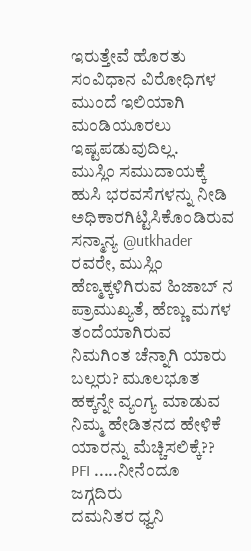ಇರುತ್ತೇವೆ ಹೊರತು ಸಂವಿಧಾನ ವಿರೋಧಿಗಳ ಮುಂದೆ ಇಲಿಯಾಗಿ ಮಂಡಿಯೂರಲು ಇಷ್ಟಪಡುವುದಿಲ್ಲ.
ಮುಸ್ಲಿಂ ಸಮುದಾಯಕ್ಕೆ ಹುಸಿ ಭರವಸೆಗಳನ್ನು ನೀಡಿ ಅಧಿಕಾರಗಿಟ್ಟಿಸಿಕೊಂಡಿರುವ ಸನ್ಮಾನ್ಯ @utkhader ರವರೇ, ಮುಸ್ಲಿಂ ಹೆಣ್ಮಕ್ಕಳಿಗಿರುವ ಹಿಜಾಬ್ ನ ಪ್ರಾಮುಖ್ಯತೆ, ಹೆಣ್ಣು ಮಗಳ ತಂದೆಯಾಗಿರುವ ನಿಮಗಿಂತ ಚೆನ್ನಾಗಿ ಯಾರು ಬಲ್ಲರು? ಮೂಲಭೂತ ಹಕ್ಕನ್ನೇ ವ್ಯಂಗ್ಯ ಮಾಡುವ ನಿಮ್ಮ ಹೇಡಿತನದ ಹೇಳಿಕೆ ಯಾರನ್ನು ಮೆಚ್ಚಿಸಲಿಕ್ಕೆ??
PFI .....ನೀನೆಂದೂ ಜಗ್ಗದಿರು
ದಮನಿತರ ಧ್ವನಿ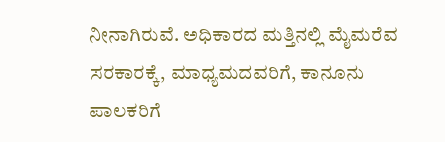ನೀನಾಗಿರುವೆ. ಅಧಿಕಾರದ ಮತ್ತಿನಲ್ಲಿ ಮೈಮರೆವ ಸರಕಾರಕ್ಕೆ, ಮಾಧ್ಯಮದವರಿಗೆ, ಕಾನೂನು ಪಾಲಕರಿಗೆ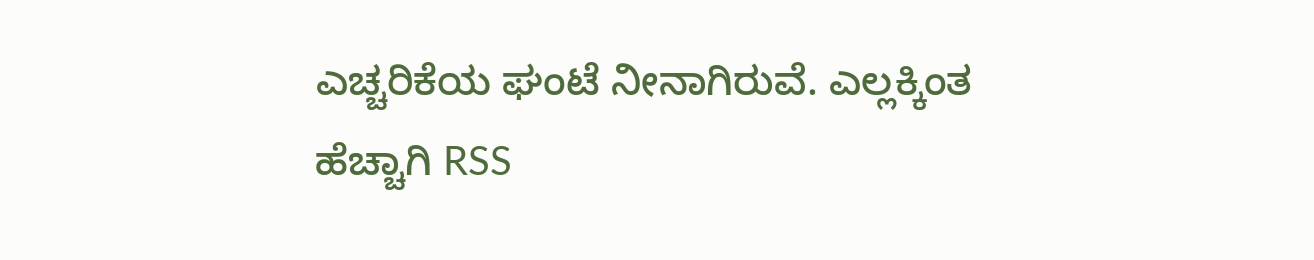ಎಚ್ಚರಿಕೆಯ ಘಂಟೆ ನೀನಾಗಿರುವೆ. ಎಲ್ಲಕ್ಕಿಂತ ಹೆಚ್ಚಾಗಿ RSS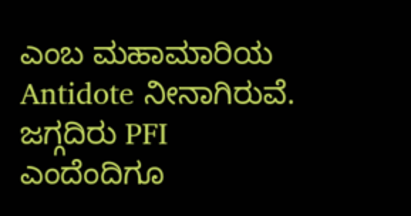ಎಂಬ ಮಹಾಮಾರಿಯ Antidote ನೀನಾಗಿರುವೆ. ಜಗ್ಗದಿರು PFI ಎಂದೆಂದಿಗೂ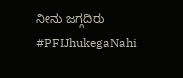ನೀನು ಜಗ್ಗದಿರು
#PFIJhukegaNahi